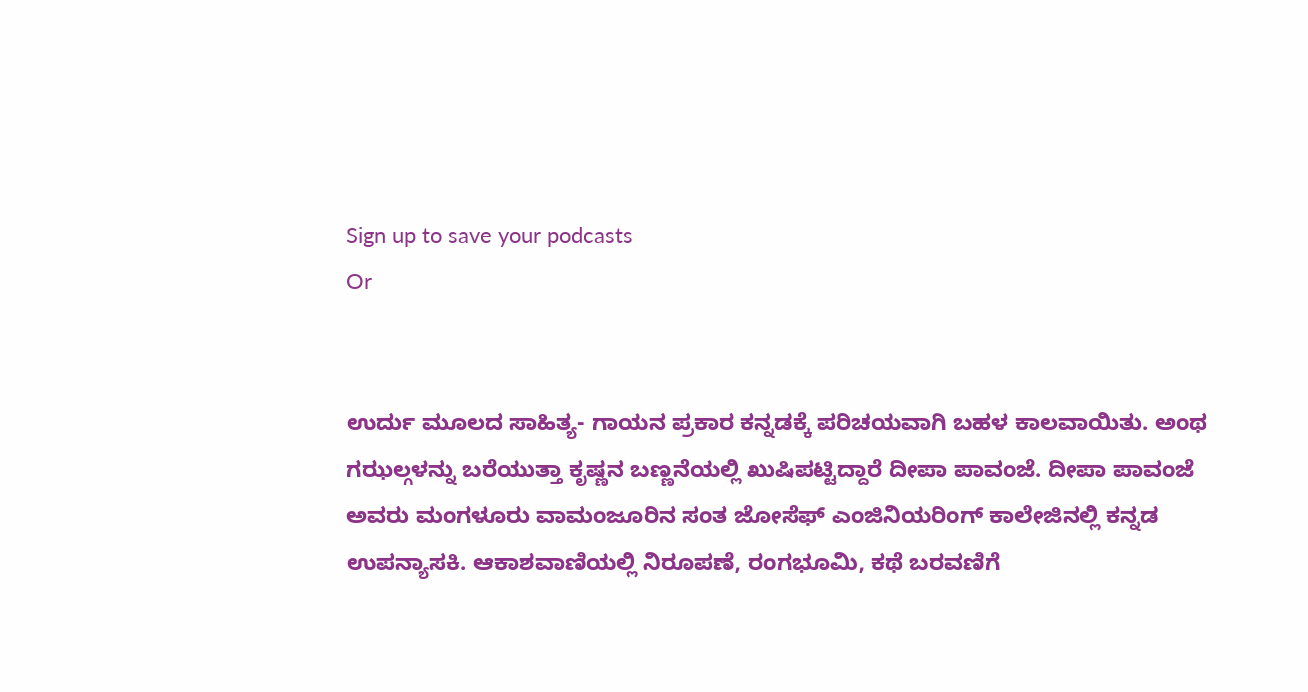Sign up to save your podcasts
Or


ಉರ್ದು ಮೂಲದ ಸಾಹಿತ್ಯ- ಗಾಯನ ಪ್ರಕಾರ ಕನ್ನಡಕ್ಕೆ ಪರಿಚಯವಾಗಿ ಬಹಳ ಕಾಲವಾಯಿತು. ಅಂಥ ಗಝಲ್ಗಳನ್ನು ಬರೆಯುತ್ತಾ ಕೃಷ್ಣನ ಬಣ್ಣನೆಯಲ್ಲಿ ಖುಷಿಪಟ್ಟಿದ್ದಾರೆ ದೀಪಾ ಪಾವಂಜೆ. ದೀಪಾ ಪಾವಂಜೆ ಅವರು ಮಂಗಳೂರು ವಾಮಂಜೂರಿನ ಸಂತ ಜೋಸೆಫ್ ಎಂಜಿನಿಯರಿಂಗ್ ಕಾಲೇಜಿನಲ್ಲಿ ಕನ್ನಡ ಉಪನ್ಯಾಸಕಿ. ಆಕಾಶವಾಣಿಯಲ್ಲಿ ನಿರೂಪಣೆ, ರಂಗಭೂಮಿ, ಕಥೆ ಬರವಣಿಗೆ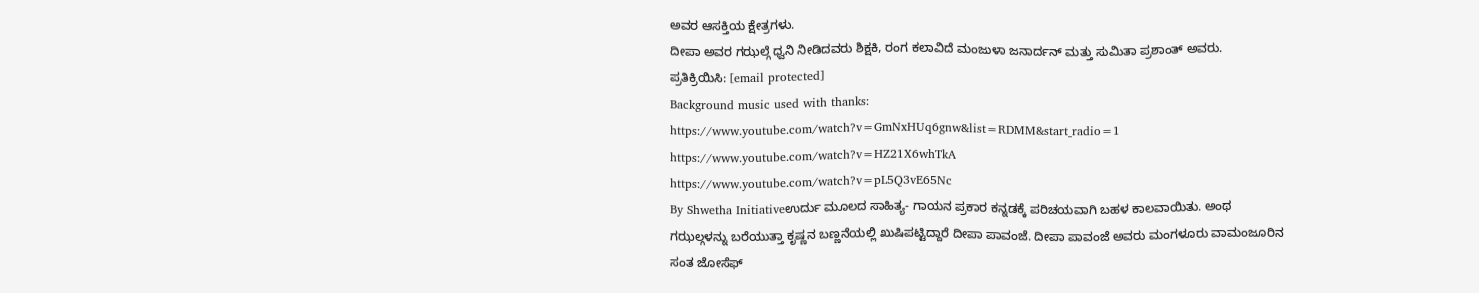ಅವರ ಆಸಕ್ತಿಯ ಕ್ಷೇತ್ರಗಳು.
ದೀಪಾ ಅವರ ಗಝಲ್ಗೆ ಧ್ವನಿ ನೀಡಿದವರು ಶಿಕ್ಷಕಿ, ರಂಗ ಕಲಾವಿದೆ ಮಂಜುಳಾ ಜನಾರ್ದನ್ ಮತ್ತು ಸುಮಿತಾ ಪ್ರಶಾಂತ್ ಅವರು.
ಪ್ರತಿಕ್ರಿಯಿಸಿ: [email protected]
Background music used with thanks:
https://www.youtube.com/watch?v=GmNxHUq6gnw&list=RDMM&start_radio=1
https://www.youtube.com/watch?v=HZ21X6whTkA
https://www.youtube.com/watch?v=pL5Q3vE65Nc
By Shwetha Initiativeಉರ್ದು ಮೂಲದ ಸಾಹಿತ್ಯ- ಗಾಯನ ಪ್ರಕಾರ ಕನ್ನಡಕ್ಕೆ ಪರಿಚಯವಾಗಿ ಬಹಳ ಕಾಲವಾಯಿತು. ಅಂಥ ಗಝಲ್ಗಳನ್ನು ಬರೆಯುತ್ತಾ ಕೃಷ್ಣನ ಬಣ್ಣನೆಯಲ್ಲಿ ಖುಷಿಪಟ್ಟಿದ್ದಾರೆ ದೀಪಾ ಪಾವಂಜೆ. ದೀಪಾ ಪಾವಂಜೆ ಅವರು ಮಂಗಳೂರು ವಾಮಂಜೂರಿನ ಸಂತ ಜೋಸೆಫ್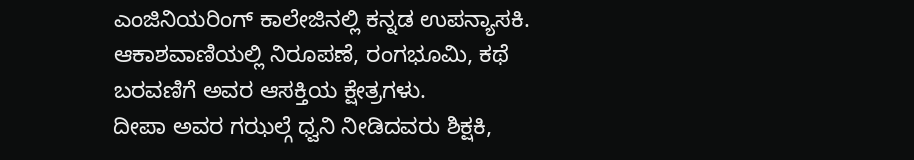ಎಂಜಿನಿಯರಿಂಗ್ ಕಾಲೇಜಿನಲ್ಲಿ ಕನ್ನಡ ಉಪನ್ಯಾಸಕಿ. ಆಕಾಶವಾಣಿಯಲ್ಲಿ ನಿರೂಪಣೆ, ರಂಗಭೂಮಿ, ಕಥೆ ಬರವಣಿಗೆ ಅವರ ಆಸಕ್ತಿಯ ಕ್ಷೇತ್ರಗಳು.
ದೀಪಾ ಅವರ ಗಝಲ್ಗೆ ಧ್ವನಿ ನೀಡಿದವರು ಶಿಕ್ಷಕಿ,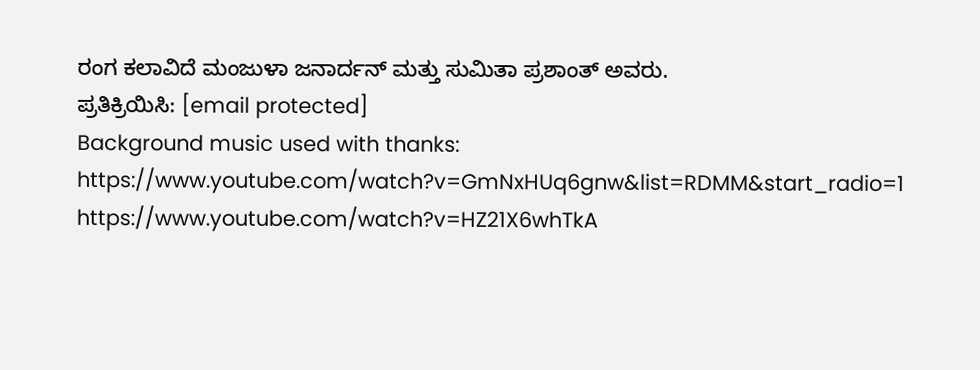ರಂಗ ಕಲಾವಿದೆ ಮಂಜುಳಾ ಜನಾರ್ದನ್ ಮತ್ತು ಸುಮಿತಾ ಪ್ರಶಾಂತ್ ಅವರು.
ಪ್ರತಿಕ್ರಿಯಿಸಿ: [email protected]
Background music used with thanks:
https://www.youtube.com/watch?v=GmNxHUq6gnw&list=RDMM&start_radio=1
https://www.youtube.com/watch?v=HZ21X6whTkA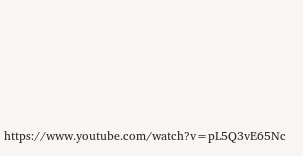https://www.youtube.com/watch?v=pL5Q3vE65Nc